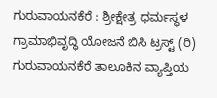ಗುರುವಾಯನಕೆರೆ : ಶ್ರೀಕ್ಷೇತ್ರ ಧರ್ಮಸ್ಥಳ ಗ್ರಾಮಾಭಿವೃದ್ಧಿ ಯೋಜನೆ ಬಿಸಿ ಟ್ರಸ್ಟ್ (ರಿ) ಗುರುವಾಯನಕೆರೆ ತಾಲೂಕಿನ ವ್ಯಾಪ್ತಿಯ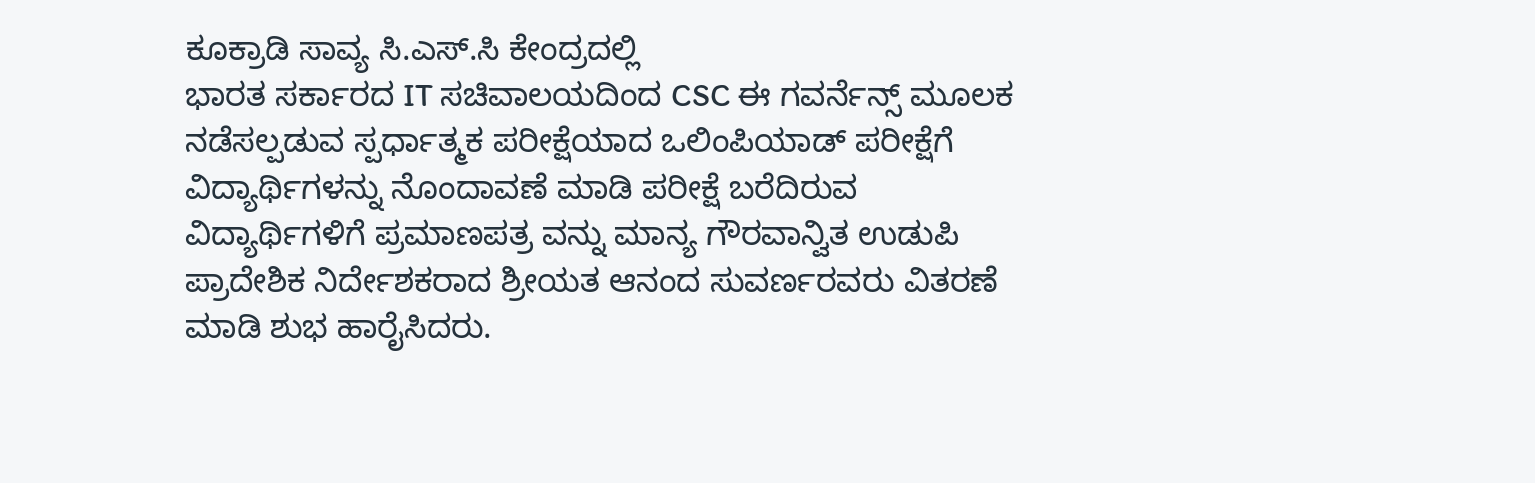ಕೂಕ್ರಾಡಿ ಸಾವ್ಯ ಸಿ.ಎಸ್.ಸಿ ಕೇಂದ್ರದಲ್ಲಿ
ಭಾರತ ಸರ್ಕಾರದ IT ಸಚಿವಾಲಯದಿಂದ CSC ಈ ಗವರ್ನೆನ್ಸ್ ಮೂಲಕ ನಡೆಸಲ್ಪಡುವ ಸ್ಪರ್ಧಾತ್ಮಕ ಪರೀಕ್ಷೆಯಾದ ಒಲಿಂಪಿಯಾಡ್ ಪರೀಕ್ಷೆಗೆ ವಿದ್ಯಾರ್ಥಿಗಳನ್ನು ನೊಂದಾವಣೆ ಮಾಡಿ ಪರೀಕ್ಷೆ ಬರೆದಿರುವ ವಿದ್ಯಾರ್ಥಿಗಳಿಗೆ ಪ್ರಮಾಣಪತ್ರ ವನ್ನು ಮಾನ್ಯ ಗೌರವಾನ್ವಿತ ಉಡುಪಿ ಪ್ರಾದೇಶಿಕ ನಿರ್ದೇಶಕರಾದ ಶ್ರೀಯತ ಆನಂದ ಸುವರ್ಣರವರು ವಿತರಣೆ ಮಾಡಿ ಶುಭ ಹಾರೈಸಿದರು.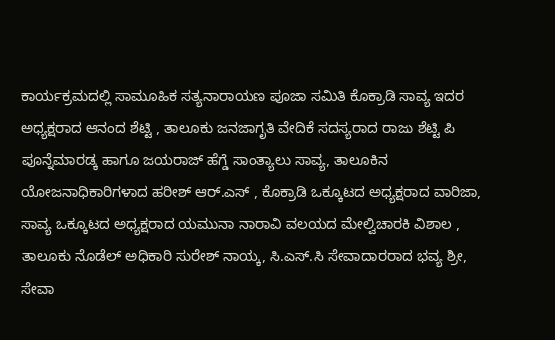ಕಾರ್ಯಕ್ರಮದಲ್ಲಿ ಸಾಮೂಹಿಕ ಸತ್ಯನಾರಾಯಣ ಪೂಜಾ ಸಮಿತಿ ಕೊಕ್ರಾಡಿ ಸಾವ್ಯ ಇದರ ಅಧ್ಯಕ್ಷರಾದ ಆನಂದ ಶೆಟ್ಟಿ , ತಾಲೂಕು ಜನಜಾಗೃತಿ ವೇದಿಕೆ ಸದಸ್ಯರಾದ ರಾಜು ಶೆಟ್ಟಿ ಪಿ ಪೂನ್ನೆಮಾರಡ್ಕ ಹಾಗೂ ಜಯರಾಜ್ ಹೆಗ್ಡೆ ಸಾಂತ್ಯಾಲು ಸಾವ್ಯ, ತಾಲೂಕಿನ ಯೋಜನಾಧಿಕಾರಿಗಳಾದ ಹರೀಶ್ ಆರ್.ಎಸ್ , ಕೊಕ್ರಾಡಿ ಒಕ್ಕೂಟದ ಅಧ್ಯಕ್ಷರಾದ ವಾರಿಜಾ, ಸಾವ್ಯ ಒಕ್ಕೂಟದ ಅಧ್ಯಕ್ಷರಾದ ಯಮುನಾ ನಾರಾವಿ ವಲಯದ ಮೇಲ್ವಿಚಾರಕಿ ವಿಶಾಲ , ತಾಲೂಕು ನೊಡೆಲ್ ಅಧಿಕಾರಿ ಸುರೇಶ್ ನಾಯ್ಕ, ಸಿ.ಎಸ್.ಸಿ ಸೇವಾದಾರರಾದ ಭವ್ಯ ಶ್ರೀ, ಸೇವಾ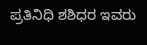ಪ್ರತಿನಿಧಿ ಶಶಿಧರ ಇವರು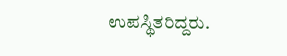ಉಪಸ್ಥಿತರಿದ್ದರು.